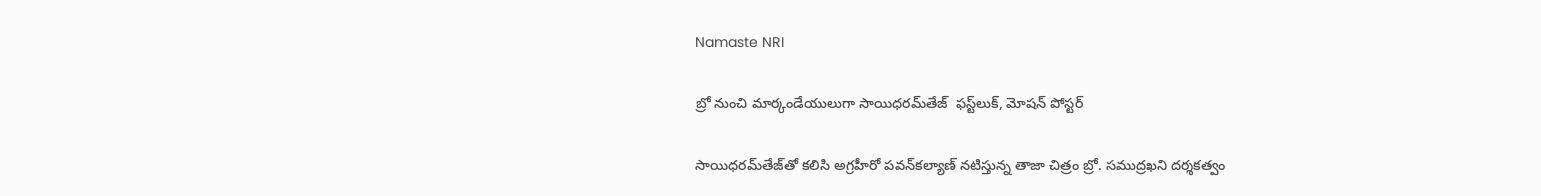Namaste NRI

బ్రో నుంచి మార్కండేయులుగా సాయిధరమ్‌తేజ్‌  ఫస్ట్‌లుక్‌, మోషన్‌ పోస్టర్‌

సాయిధరమ్‌తేజ్‌తో కలిసి అగ్రహీరో పవన్‌కల్యాణ్‌ నటిస్తున్న తాజా చిత్రం బ్రో. సముద్రఖని దర్శకత్వం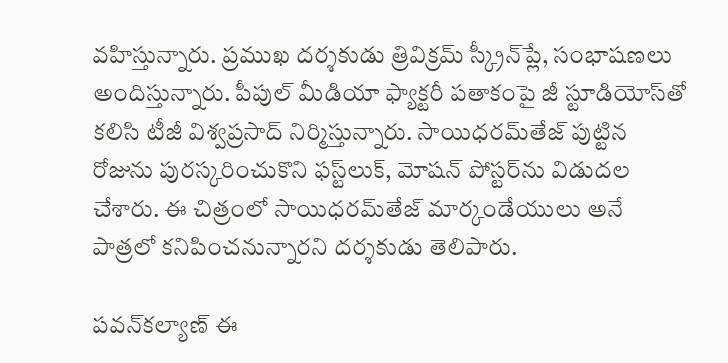వహిస్తున్నారు. ప్రముఖ దర్శకుడు త్రివిక్రమ్‌ స్క్రీన్‌ప్లే, సంభాషణలు అందిస్తున్నారు. పీపుల్‌ మీడియా ఫ్యాక్టరీ పతాకంపై జీ స్టూడియోస్‌తో కలిసి టీజీ విశ్వప్రసాద్‌ నిర్మిస్తున్నారు. సాయిధరమ్‌తేజ్‌ పుట్టిన రోజును పురస్కరించుకొని ఫస్ట్‌లుక్‌, మోషన్‌ పోస్టర్‌ను విడుదల చేశారు. ఈ చిత్రంలో సాయిధరమ్‌తేజ్‌ మార్కండేయులు అనే పాత్రలో కనిపించనున్నారని దర్శకుడు తెలిపారు.

పవన్‌కల్యాణ్‌ ఈ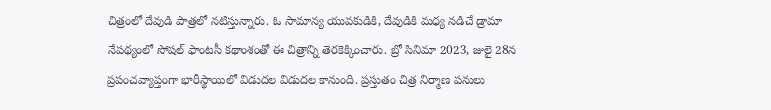చిత్రంలో దేవుడి పాత్రలో నటిస్తున్నారు. ఓ సామాన్య యువకుడికి, దేవుడికి మధ్య నడిచే డ్రామా నేపథ్యంలో సోషల్‌ ఫాంటసీ కథాంశంతో ఈ చిత్రాన్ని తెరకెక్కించారు. బ్రో సినిమా 2023, జులై 28న ప్రపంచవ్యాప్తంగా భారీస్థాయిలో విడుదల విడుదల కానుంది. ప్రస్తుతం చిత్ర నిర్మాణ పనులు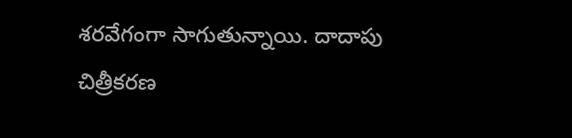శరవేగంగా సాగుతున్నాయి. దాదాపు చిత్రీకరణ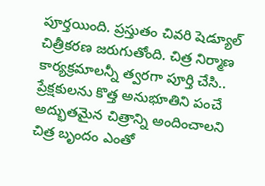పూర్తయింది. ప్రస్తుతం చివరి షెడ్యూల్ చిత్రీకరణ జరుగుతోంది. చిత్ర నిర్మాణ కార్యక్రమాలన్నీ త్వరగా పూర్తి చేసి.. ప్రేక్షకులను కొత్త అనుభూతిని పంచే అద్భుతమైన చిత్రాన్ని అందించాలని చిత్ర బృందం ఎంతో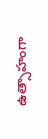ఉత్సాహంగా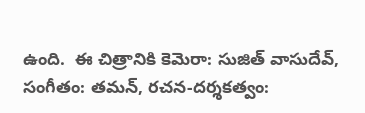ఉంది.  ఈ చిత్రానికి కెమెరా: సుజిత్‌ వాసుదేవ్‌, సంగీతం: తమన్‌, రచన-దర్శకత్వం: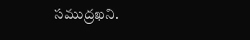సముద్రఖని.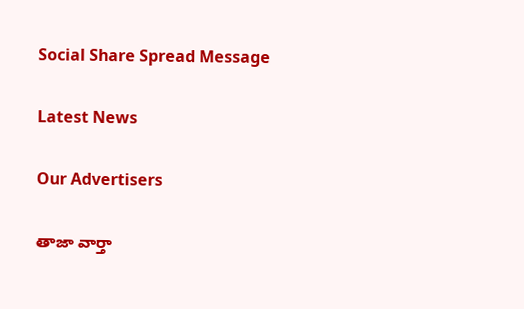Social Share Spread Message

Latest News

Our Advertisers

తాజా వార్తా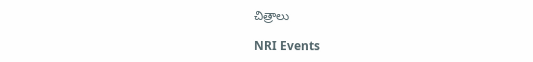చిత్రాలు

NRI Events